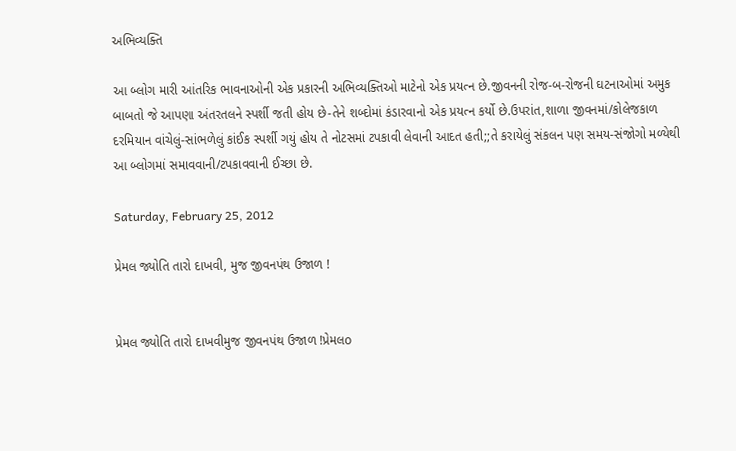અભિવ્યક્તિ

આ બ્લોગ મારી આંતરિક ભાવનાઓની એક પ્રકારની અભિવ્યક્તિઓ માટેનો એક પ્રયત્ન છે.જીવનની રોજ-બ-રોજની ઘટનાઓમાં અમુક બાબતો જે આપણા અંતરતલને સ્પર્શી જતી હોય છે-તેને શબ્દોમાં કંડારવાનો એક પ્રયત્ન કર્યો છે.ઉપરાંત,શાળા જીવનમાં/કોલેજકાળ દરમિયાન વાંચેલું-સાંભળેલું કાંઈક સ્પર્શી ગયું હોય તે નોટસમાં ટપકાવી લેવાની આદત હતી;;તે કરાયેલું સંકલન પણ સમય-સંજોગો મળ્યેથી આ બ્લોગમાં સમાવવાની/ટપકાવવાની ઈચ્છા છે.

Saturday, February 25, 2012

પ્રેમલ જ્યોતિ તારો દાખવી, મુજ જીવનપંથ ઉજાળ !


પ્રેમલ જ્યોતિ તારો દાખવીમુજ જીવનપંથ ઉજાળ !પ્રેમલo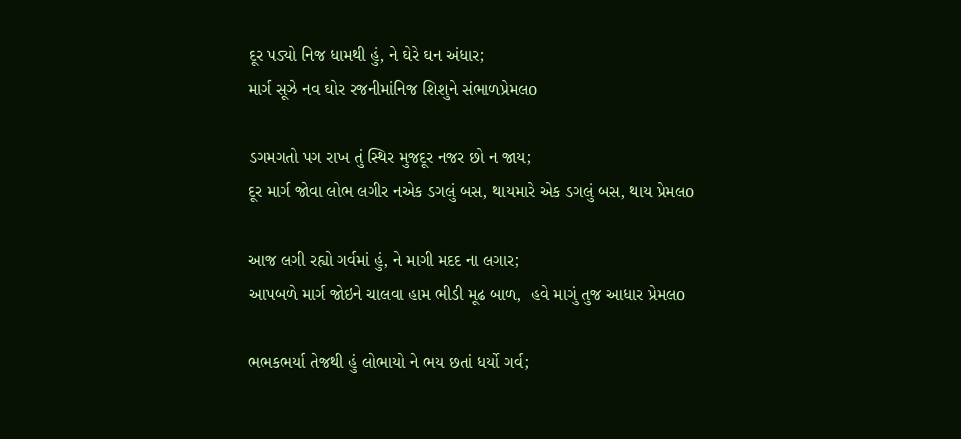દૂર પડ્યો નિજ ધામથી હું, ને ઘેરે ઘન અંધાર;
માર્ગ સૂઝે નવ ઘોર રજનીમાંનિજ શિશુને સંભાળપ્રેમલo

ડગમગતો પગ રાખ તું સ્થિર મુજદૂર નજર છો ન જાય;
દૂર માર્ગ જોવા લોભ લગીર નએક ડગલું બસ, થાયમારે એક ડગલું બસ, થાય પ્રેમલo

આજ લગી રહ્યો ગર્વમાં હું, ને માગી મદદ ના લગાર;
આપબળે માર્ગ જોઇને ચાલવા હામ ભીડી મૂઢ બાળ,  હવે માગું તુજ આધાર પ્રેમલo

ભભકભર્યા તેજથી હું લોભાયો ને ભય છતાં ધર્યો ગર્વ;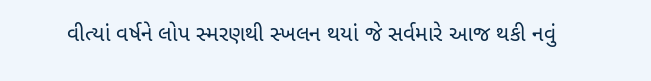વીત્યાં વર્ષને લોપ સ્મરણથી સ્ખલન થયાં જે સર્વમારે આજ થકી નવું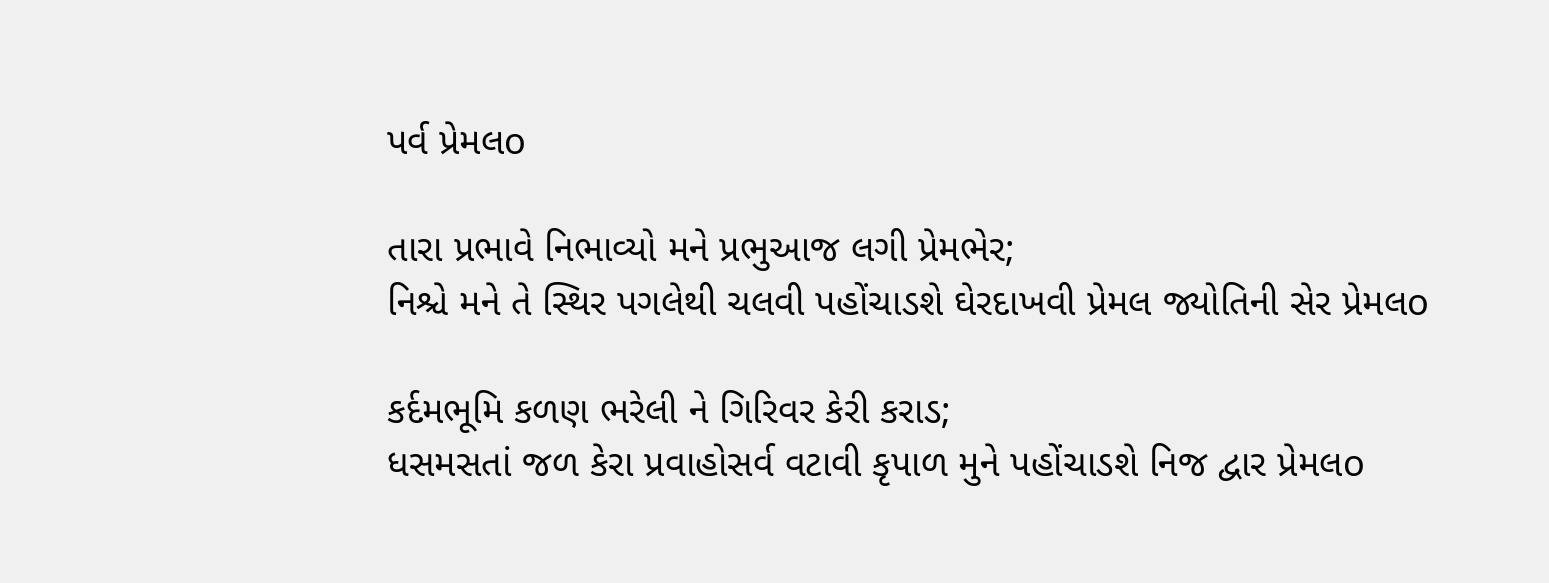પર્વ પ્રેમલo

તારા પ્રભાવે નિભાવ્યો મને પ્રભુઆજ લગી પ્રેમભેર;
નિશ્ચે મને તે સ્થિર પગલેથી ચલવી પહોંચાડશે ઘેરદાખવી પ્રેમલ જ્યોતિની સેર પ્રેમલo

કર્દમભૂમિ કળણ ભરેલી ને ગિરિવર કેરી કરાડ;
ધસમસતાં જળ કેરા પ્રવાહોસર્વ વટાવી કૃપાળ મુને પહોંચાડશે નિજ દ્વાર પ્રેમલo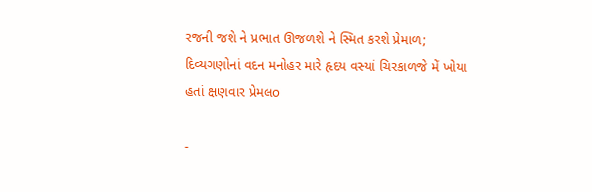રજની જશે ને પ્રભાત ઊજળશે ને સ્મિત કરશે પ્રેમાળ;
દિવ્યગણોનાં વદન મનોહર મારે હૃદય વસ્યાં ચિરકાળજે મેં ખોયા હતાં ક્ષણવાર પ્રેમલo

-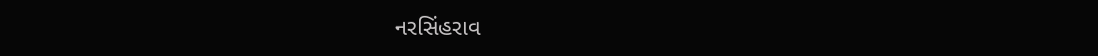નરસિંહરાવ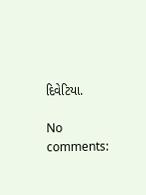દિવેટિયા.

No comments: